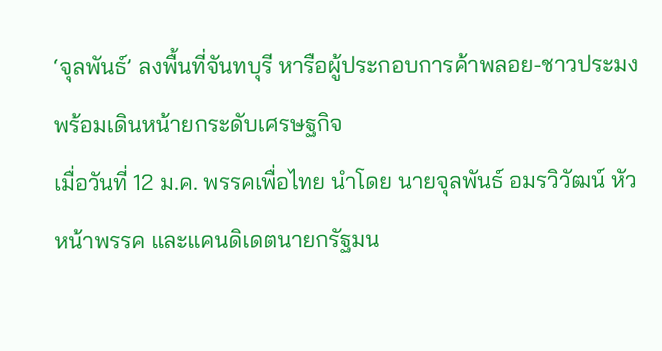‘จุลพันธ์’ ลงพื้นที่จันทบุรี หารือผู้ประกอบการค้าพลอย-ชาวประมง พร้อมเดินหน้ายกระดับเศรษฐกิจ
เมื่อวันที่ 12 ม.ค. พรรคเพื่อไทย นำโดย นายจุลพันธ์ อมรวิวัฒน์ หัวหน้าพรรค และแคนดิเดตนายกรัฐมน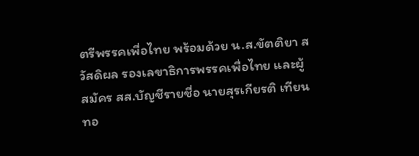ตรีพรรคเพื่อไทย พร้อมด้วย น.ส.ขัตติยา สวัสดิผล รองเลขาธิการพรรคเพื่อไทย และผู้สมัคร สส.บัญชีรายชื่อ นายสุรเกียรติ เทียนทอ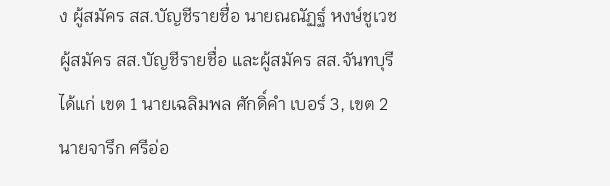ง ผู้สมัคร สส.บัญชีรายชื่อ นายณณัฏฐ์ หงษ์ชูเวช ผู้สมัคร สส.บัญชีรายชื่อ และผู้สมัคร สส.จันทบุรี ได้แก่ เขต 1 นายเฉลิมพล ศักดิ์คำ เบอร์ 3, เขต 2 นายจารึก ศรีอ่อ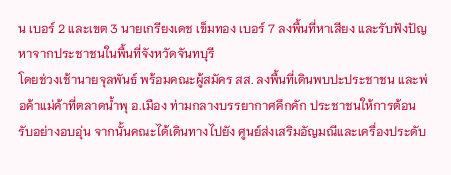น เบอร์ 2 และเขต 3 นายเกรียงเดช เข็มทอง เบอร์ 7 ลงพื้นที่หาเสียง และรับฟังปัญหาจากประชาชนในพื้นที่จังหวัดจันทบุรี
โดยช่วงเช้านายจุลพันธ์ พร้อมคณะผู้สมัคร สส. ลงพื้นที่เดินพบปะประชาชน และพ่อค้าแม่ค้าที่ตลาดน้ำพุ อ.เมือง ท่ามกลางบรรยากาศคึกคัก ประชาชนให้การต้อนรับอย่างอบอุ่น จากนั้นคณะได้เดินทางไปยัง ศูนย์ส่งเสริมอัญมณีและเครื่องประดับ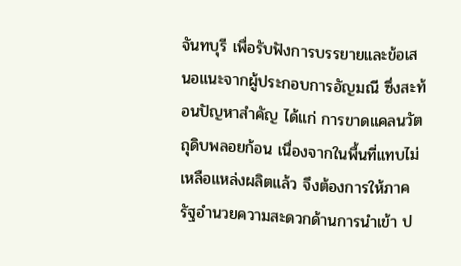จันทบุรี เพื่อรับฟังการบรรยายและข้อเสนอแนะจากผู้ประกอบการอัญมณี ซึ่งสะท้อนปัญหาสำคัญ ได้แก่ การขาดแคลนวัตถุดิบพลอยก้อน เนื่องจากในพื้นที่แทบไม่เหลือแหล่งผลิตแล้ว จึงต้องการให้ภาครัฐอำนวยความสะดวกด้านการนำเข้า ป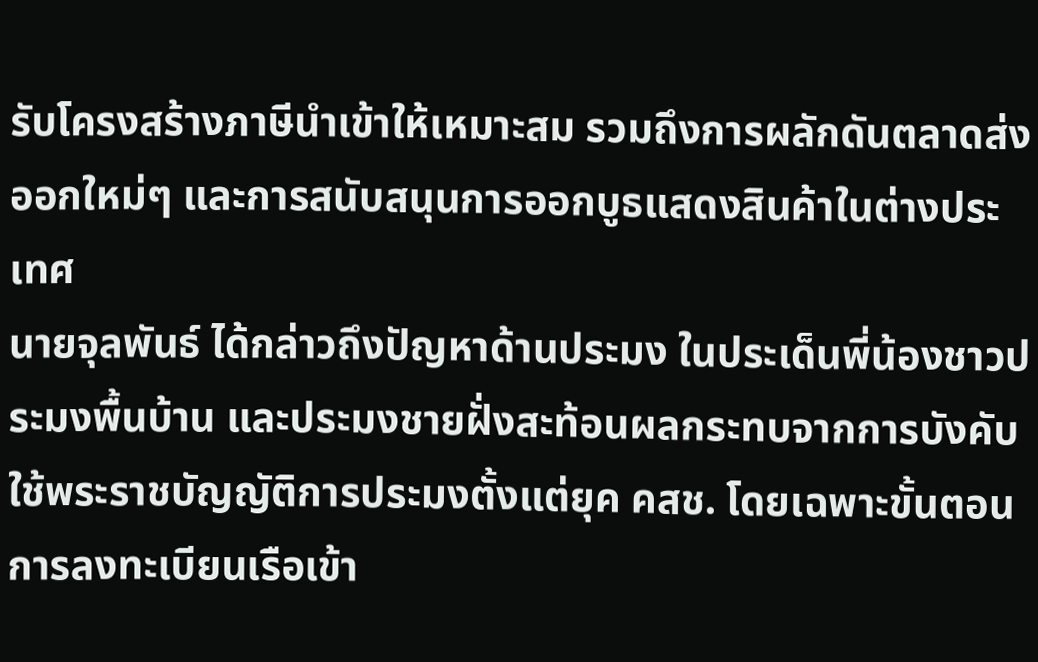รับโครงสร้างภาษีนำเข้าให้เหมาะสม รวมถึงการผลักดันตลาดส่งออกใหม่ๆ และการสนับสนุนการออกบูธแสดงสินค้าในต่างประเทศ
นายจุลพันธ์ ได้กล่าวถึงปัญหาด้านประมง ในประเด็นพี่น้องชาวประมงพื้นบ้าน และประมงชายฝั่งสะท้อนผลกระทบจากการบังคับใช้พระราชบัญญัติการประมงตั้งแต่ยุค คสช. โดยเฉพาะขั้นตอนการลงทะเบียนเรือเข้า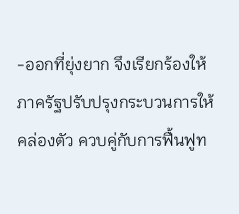-ออกที่ยุ่งยาก จึงเรียกร้องให้ภาครัฐปรับปรุงกระบวนการให้คล่องตัว ควบคู่กับการฟื้นฟูท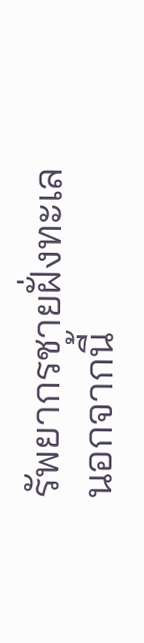รัพยากรชายฝั่งทะเล
นอกจากนี้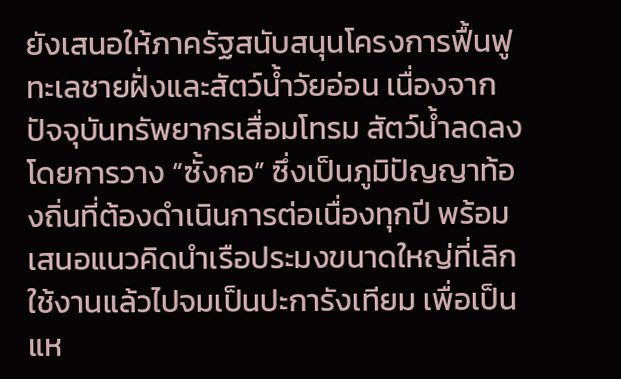ยังเสนอให้ภาครัฐสนับสนุนโครงการฟื้นฟูทะเลชายฝั่งและสัตว์น้ำวัยอ่อน เนื่องจากปัจจุบันทรัพยากรเสื่อมโทรม สัตว์น้ำลดลง โดยการวาง “ซั้งกอ” ซึ่งเป็นภูมิปัญญาท้องถิ่นที่ต้องดำเนินการต่อเนื่องทุกปี พร้อมเสนอแนวคิดนำเรือประมงขนาดใหญ่ที่เลิกใช้งานแล้วไปจมเป็นปะการังเทียม เพื่อเป็นแห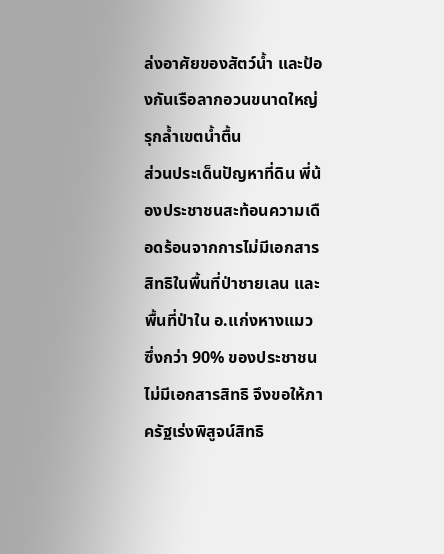ล่งอาศัยของสัตว์น้ำ และป้องกันเรือลากอวนขนาดใหญ่รุกล้ำเขตน้ำตื้น
ส่วนประเด็นปัญหาที่ดิน พี่น้องประชาชนสะท้อนความเดือดร้อนจากการไม่มีเอกสารสิทธิในพื้นที่ป่าชายเลน และพื้นที่ป่าใน อ.แก่งหางแมว ซึ่งกว่า 90% ของประชาชนไม่มีเอกสารสิทธิ จึงขอให้ภาครัฐเร่งพิสูจน์สิทธิ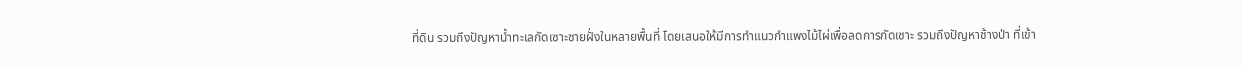ที่ดิน รวมถึงปัญหาน้ำทะเลกัดเซาะชายฝั่งในหลายพื้นที่ โดยเสนอให้มีการทำแนวกำแพงไม้ไผ่เพื่อลดการกัดเซาะ รวมถึงปัญหาช้างป่า ที่เข้า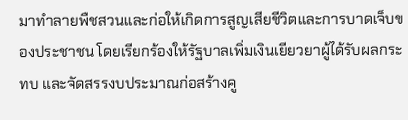มาทำลายพืชสวนและก่อให้เกิดการสูญเสียชีวิตและการบาดเจ็บของประชาชน โดยเรียกร้องให้รัฐบาลเพิ่มเงินเยียวยาผู้ได้รับผลกระทบ และจัดสรรงบประมาณก่อสร้างคู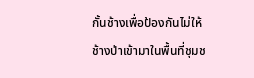กั้นช้างเพื่อป้องกันไม่ให้ช้างป่าเข้ามาในพื้นที่ชุมช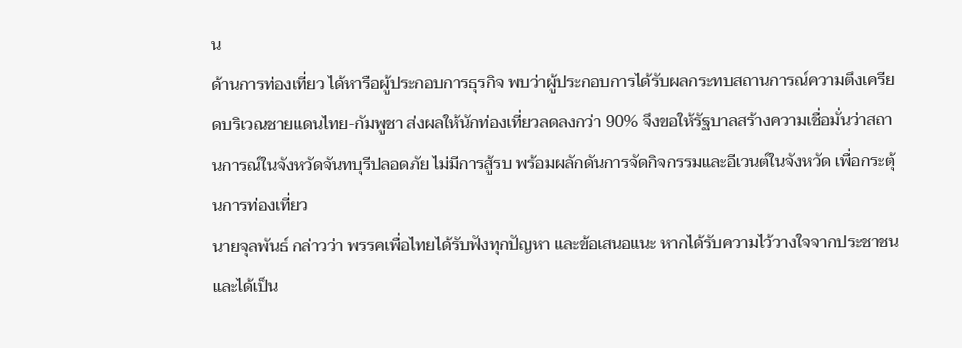น
ด้านการท่องเที่ยว ได้หารือผู้ประกอบการธุรกิจ พบว่าผู้ประกอบการได้รับผลกระทบสถานการณ์ความตึงเครียดบริเวณชายแดนไทย-กัมพูชา ส่งผลให้นักท่องเที่ยวลดลงกว่า 90% จึงขอให้รัฐบาลสร้างความเชื่อมั่นว่าสถานการณ์ในจังหวัดจันทบุรีปลอดภัย ไม่มีการสู้รบ พร้อมผลักดันการจัดกิจกรรมและอีเวนต์ในจังหวัด เพื่อกระตุ้นการท่องเที่ยว
นายจุลพันธ์ กล่าวว่า พรรคเพื่อไทยได้รับฟังทุกปัญหา และข้อเสนอแนะ หากได้รับความไว้วางใจจากประชาชน และได้เป็น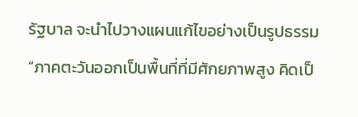รัฐบาล จะนำไปวางแผนแก้ไขอย่างเป็นรูปธรรม
“ภาคตะวันออกเป็นพื้นที่ที่มีศักยภาพสูง คิดเป็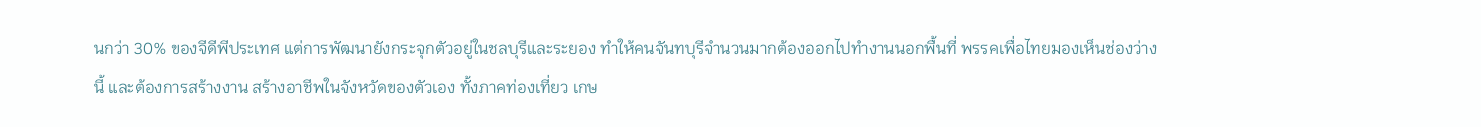นกว่า 30% ของจีดีพีประเทศ แต่การพัฒนายังกระจุกตัวอยู่ในชลบุรีและระยอง ทำให้คนจันทบุรีจำนวนมากต้องออกไปทำงานนอกพื้นที่ พรรคเพื่อไทยมองเห็นช่องว่างนี้ และต้องการสร้างงาน สร้างอาชีพในจังหวัดของตัวเอง ทั้งภาคท่องเที่ยว เกษ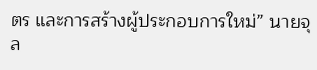ตร และการสร้างผู้ประกอบการใหม่” นายจุล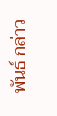พันธ์ กล่าว